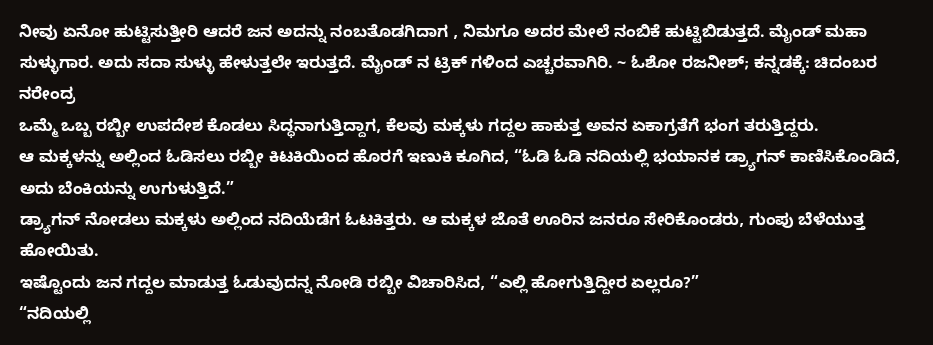ನೀವು ಏನೋ ಹುಟ್ಟಿಸುತ್ತೀರಿ ಆದರೆ ಜನ ಅದನ್ನು ನಂಬತೊಡಗಿದಾಗ , ನಿಮಗೂ ಅದರ ಮೇಲೆ ನಂಬಿಕೆ ಹುಟ್ಟಿಬಿಡುತ್ತದೆ. ಮೈಂಡ್ ಮಹಾ ಸುಳ್ಳುಗಾರ. ಅದು ಸದಾ ಸುಳ್ಳು ಹೇಳುತ್ತಲೇ ಇರುತ್ತದೆ. ಮೈಂಡ್ ನ ಟ್ರಿಕ್ ಗಳಿಂದ ಎಚ್ಚರವಾಗಿರಿ. ~ ಓಶೋ ರಜನೀಶ್; ಕನ್ನಡಕ್ಕೆ: ಚಿದಂಬರ ನರೇಂದ್ರ
ಒಮ್ಮೆ ಒಬ್ಬ ರಬ್ಬೀ ಉಪದೇಶ ಕೊಡಲು ಸಿದ್ಧನಾಗುತ್ತಿದ್ದಾಗ, ಕೆಲವು ಮಕ್ಕಳು ಗದ್ದಲ ಹಾಕುತ್ತ ಅವನ ಏಕಾಗ್ರತೆಗೆ ಭಂಗ ತರುತ್ತಿದ್ದರು.
ಆ ಮಕ್ಕಳನ್ನು ಅಲ್ಲಿಂದ ಓಡಿಸಲು ರಬ್ಬೀ ಕಿಟಕಿಯಿಂದ ಹೊರಗೆ ಇಣುಕಿ ಕೂಗಿದ, “ಓಡಿ ಓಡಿ ನದಿಯಲ್ಲಿ ಭಯಾನಕ ಡ್ರ್ಯಾಗನ್ ಕಾಣಿಸಿಕೊಂಡಿದೆ, ಅದು ಬೆಂಕಿಯನ್ನು ಉಗುಳುತ್ತಿದೆ.”
ಡ್ರ್ಯಾಗನ್ ನೋಡಲು ಮಕ್ಕಳು ಅಲ್ಲಿಂದ ನದಿಯೆಡೆಗ ಓಟಕಿತ್ತರು. ಆ ಮಕ್ಕಳ ಜೊತೆ ಊರಿನ ಜನರೂ ಸೇರಿಕೊಂಡರು, ಗುಂಪು ಬೆಳೆಯುತ್ತ ಹೋಯಿತು.
ಇಷ್ಟೊಂದು ಜನ ಗದ್ದಲ ಮಾಡುತ್ತ ಓಡುವುದನ್ನ ನೋಡಿ ರಬ್ಬೀ ವಿಚಾರಿಸಿದ, “ಎಲ್ಲಿ ಹೋಗುತ್ತಿದ್ದೀರ ಏಲ್ಲರೂ?”
“ನದಿಯಲ್ಲಿ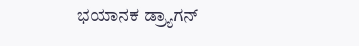ಭಯಾನಕ ಡ್ರ್ಯಾಗನ್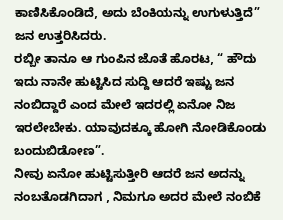ಕಾಣಿಸಿಕೊಂಡಿದೆ, ಅದು ಬೆಂಕಿಯನ್ನು ಉಗುಳುತ್ತಿದೆ” ಜನ ಉತ್ತರಿಸಿದರು.
ರಬ್ಬೀ ತಾನೂ ಆ ಗುಂಪಿನ ಜೊತೆ ಹೊರಟ, “ ಹೌದು ಇದು ನಾನೇ ಹುಟ್ಟಿಸಿದ ಸುದ್ದಿ ಆದರೆ ಇಷ್ಟು ಜನ ನಂಬಿದ್ದಾರೆ ಎಂದ ಮೇಲೆ ಇದರಲ್ಲಿ ಏನೋ ನಿಜ ಇರಲೇಬೇಕು. ಯಾವುದಕ್ಕೂ ಹೋಗಿ ನೋಡಿಕೊಂಡು ಬಂದುಬಿಡೋಣ”.
ನೀವು ಏನೋ ಹುಟ್ಟಿಸುತ್ತೀರಿ ಆದರೆ ಜನ ಅದನ್ನು ನಂಬತೊಡಗಿದಾಗ , ನಿಮಗೂ ಅದರ ಮೇಲೆ ನಂಬಿಕೆ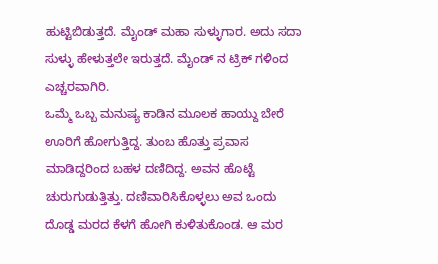ಹುಟ್ಟಿಬಿಡುತ್ತದೆ. ಮೈಂಡ್ ಮಹಾ ಸುಳ್ಳುಗಾರ. ಅದು ಸದಾ ಸುಳ್ಳು ಹೇಳುತ್ತಲೇ ಇರುತ್ತದೆ. ಮೈಂಡ್ ನ ಟ್ರಿಕ್ ಗಳಿಂದ ಎಚ್ಚರವಾಗಿರಿ.
ಒಮ್ಮೆ ಒಬ್ಬ ಮನುಷ್ಯ ಕಾಡಿನ ಮೂಲಕ ಹಾಯ್ದು ಬೇರೆ ಊರಿಗೆ ಹೋಗುತ್ತಿದ್ದ. ತುಂಬ ಹೊತ್ತು ಪ್ರವಾಸ ಮಾಡಿದ್ದರಿಂದ ಬಹಳ ದಣಿದಿದ್ದ. ಅವನ ಹೊಟ್ಟೆ ಚುರುಗುಡುತ್ತಿತ್ತು. ದಣಿವಾರಿಸಿಕೊಳ್ಳಲು ಅವ ಒಂದು ದೊಡ್ಡ ಮರದ ಕೆಳಗೆ ಹೋಗಿ ಕುಳಿತುಕೊಂಡ. ಆ ಮರ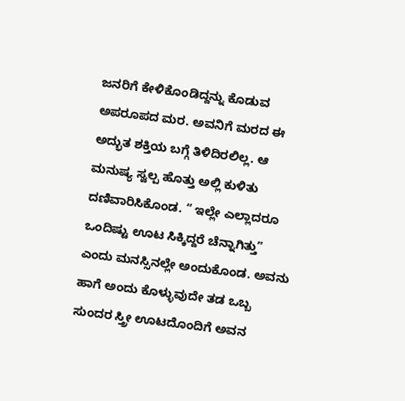ಜನರಿಗೆ ಕೇಳಿಕೊಂಡಿದ್ದನ್ನು ಕೊಡುವ ಅಪರೂಪದ ಮರ. ಅವನಿಗೆ ಮರದ ಈ ಅದ್ಭುತ ಶಕ್ತಿಯ ಬಗ್ಗೆ ತಿಳಿದಿರಲಿಲ್ಲ. ಆ ಮನುಷ್ಯ ಸ್ವಲ್ಪ ಹೊತ್ತು ಅಲ್ಲಿ ಕುಳಿತು ದಣಿವಾರಿಸಿಕೊಂಡ. “ ಇಲ್ಲೇ ಎಲ್ಲಾದರೂ ಒಂದಿಷ್ಟು ಊಟ ಸಿಕ್ಕಿದ್ದರೆ ಚೆನ್ನಾಗಿತ್ತು” ಎಂದು ಮನಸ್ಸಿನಲ್ಲೇ ಅಂದುಕೊಂಡ. ಅವನು ಹಾಗೆ ಅಂದು ಕೊಳ್ಳುವುದೇ ತಡ ಒಬ್ಬ ಸುಂದರ ಸ್ತ್ರೀ ಊಟದೊಂದಿಗೆ ಅವನ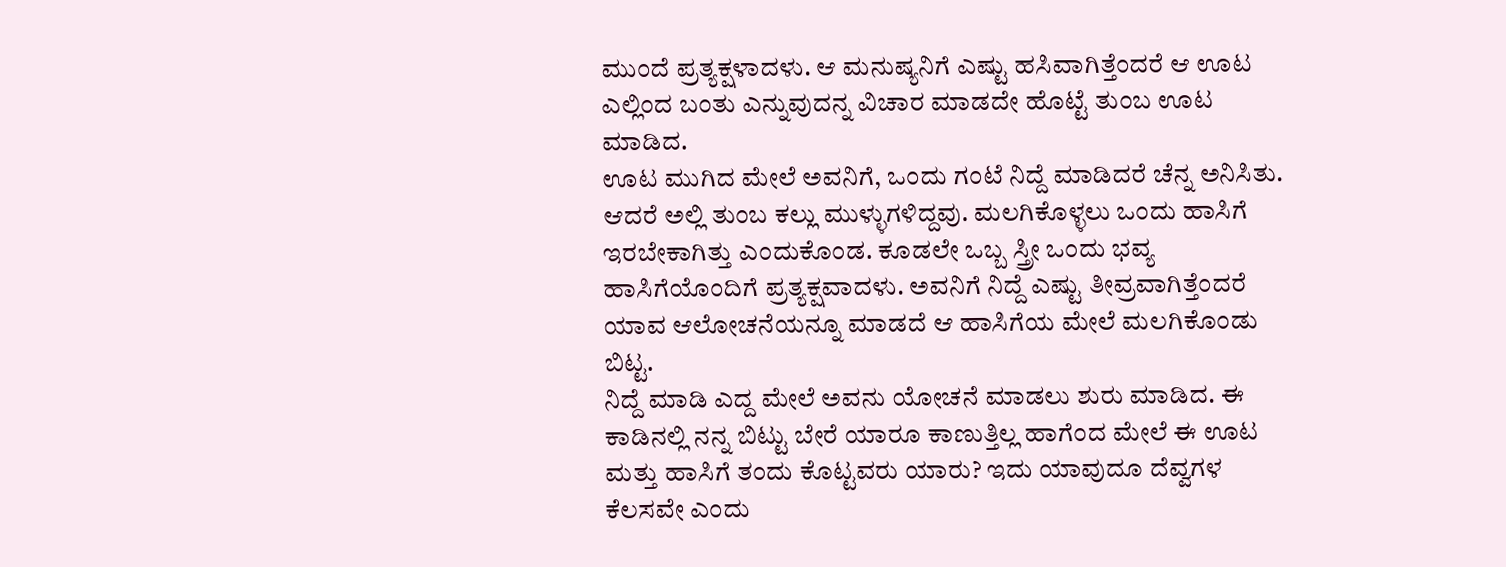ಮುಂದೆ ಪ್ರತ್ಯಕ್ಷಳಾದಳು. ಆ ಮನುಷ್ಯನಿಗೆ ಎಷ್ಟು ಹಸಿವಾಗಿತ್ತೆಂದರೆ ಆ ಊಟ ಎಲ್ಲಿಂದ ಬಂತು ಎನ್ನುವುದನ್ನ ವಿಚಾರ ಮಾಡದೇ ಹೊಟ್ಟೆ ತುಂಬ ಊಟ ಮಾಡಿದ.
ಊಟ ಮುಗಿದ ಮೇಲೆ ಅವನಿಗೆ, ಒಂದು ಗಂಟೆ ನಿದ್ದೆ ಮಾಡಿದರೆ ಚೆನ್ನ ಅನಿಸಿತು. ಆದರೆ ಅಲ್ಲಿ ತುಂಬ ಕಲ್ಲು ಮುಳ್ಳುಗಳಿದ್ದವು. ಮಲಗಿಕೊಳ್ಳಲು ಒಂದು ಹಾಸಿಗೆ ಇರಬೇಕಾಗಿತ್ತು ಎಂದುಕೊಂಡ. ಕೂಡಲೇ ಒಬ್ಬ ಸ್ತ್ರೀ ಒಂದು ಭವ್ಯ ಹಾಸಿಗೆಯೊಂದಿಗೆ ಪ್ರತ್ಯಕ್ಷವಾದಳು. ಅವನಿಗೆ ನಿದ್ದೆ ಎಷ್ಟು ತೀವ್ರವಾಗಿತ್ತೆಂದರೆ ಯಾವ ಆಲೋಚನೆಯನ್ನೂ ಮಾಡದೆ ಆ ಹಾಸಿಗೆಯ ಮೇಲೆ ಮಲಗಿಕೊಂಡು ಬಿಟ್ಟ.
ನಿದ್ದೆ ಮಾಡಿ ಎದ್ದ ಮೇಲೆ ಅವನು ಯೋಚನೆ ಮಾಡಲು ಶುರು ಮಾಡಿದ. ಈ ಕಾಡಿನಲ್ಲಿ ನನ್ನ ಬಿಟ್ಟು ಬೇರೆ ಯಾರೂ ಕಾಣುತ್ತಿಲ್ಲ ಹಾಗೆಂದ ಮೇಲೆ ಈ ಊಟ ಮತ್ತು ಹಾಸಿಗೆ ತಂದು ಕೊಟ್ಟವರು ಯಾರು? ಇದು ಯಾವುದೂ ದೆವ್ವಗಳ ಕೆಲಸವೇ ಎಂದು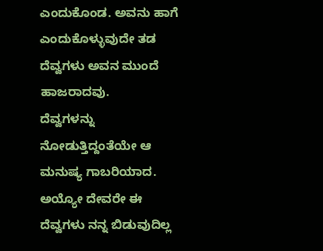ಎಂದುಕೊಂಡ. ಅವನು ಹಾಗೆ ಎಂದುಕೊಳ್ಳುವುದೇ ತಡ ದೆವ್ವಗಳು ಅವನ ಮುಂದೆ ಹಾಜರಾದವು.
ದೆವ್ವಗಳನ್ನು ನೋಡುತ್ತಿದ್ದಂತೆಯೇ ಆ ಮನುಷ್ಯ ಗಾಬರಿಯಾದ. ಅಯ್ಯೋ ದೇವರೇ ಈ ದೆವ್ವಗಳು ನನ್ನ ಬಿಡುವುದಿಲ್ಲ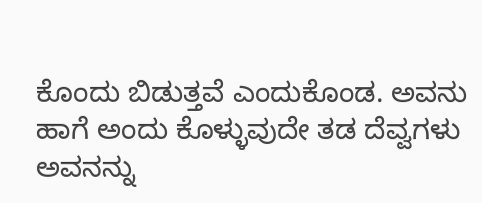ಕೊಂದು ಬಿಡುತ್ತವೆ ಎಂದುಕೊಂಡ. ಅವನು ಹಾಗೆ ಅಂದು ಕೊಳ್ಳುವುದೇ ತಡ ದೆವ್ವಗಳು ಅವನನ್ನು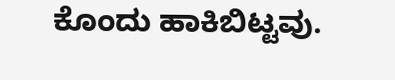ಕೊಂದು ಹಾಕಿಬಿಟ್ಟವು.